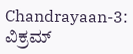Chandrayaan-3: ವಿಕ್ರಮ್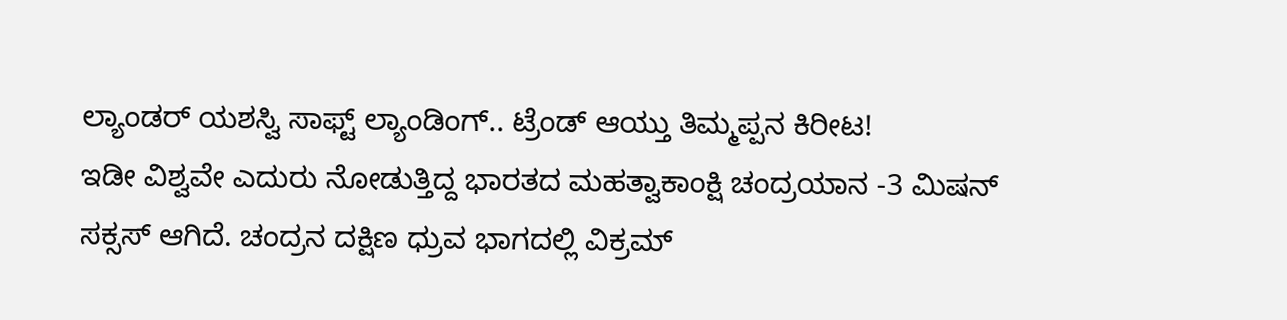ಲ್ಯಾಂಡರ್ ಯಶಸ್ವಿ ಸಾಫ್ಟ್ ಲ್ಯಾಂಡಿಂಗ್.. ಟ್ರೆಂಡ್ ಆಯ್ತು ತಿಮ್ಮಪ್ಪನ ಕಿರೀಟ!
ಇಡೀ ವಿಶ್ವವೇ ಎದುರು ನೋಡುತ್ತಿದ್ದ ಭಾರತದ ಮಹತ್ವಾಕಾಂಕ್ಷಿ ಚಂದ್ರಯಾನ -3 ಮಿಷನ್ ಸಕ್ಸಸ್ ಆಗಿದೆ. ಚಂದ್ರನ ದಕ್ಷಿಣ ಧ್ರುವ ಭಾಗದಲ್ಲಿ ವಿಕ್ರಮ್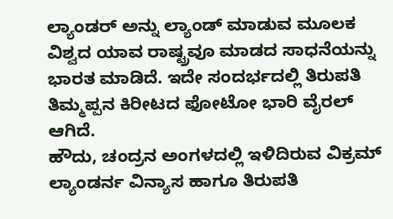ಲ್ಯಾಂಡರ್ ಅನ್ನು ಲ್ಯಾಂಡ್ ಮಾಡುವ ಮೂಲಕ ವಿಶ್ವದ ಯಾವ ರಾಷ್ಟ್ರವೂ ಮಾಡದ ಸಾಧನೆಯನ್ನು ಭಾರತ ಮಾಡಿದೆ. ಇದೇ ಸಂದರ್ಭದಲ್ಲಿ ತಿರುಪತಿ ತಿಮ್ಮಪ್ಪನ ಕಿರೀಟದ ಫೋಟೋ ಭಾರಿ ವೈರಲ್ ಆಗಿದೆ.
ಹೌದು, ಚಂದ್ರನ ಅಂಗಳದಲ್ಲಿ ಇಳಿದಿರುವ ವಿಕ್ರಮ್ ಲ್ಯಾಂಡರ್ನ ವಿನ್ಯಾಸ ಹಾಗೂ ತಿರುಪತಿ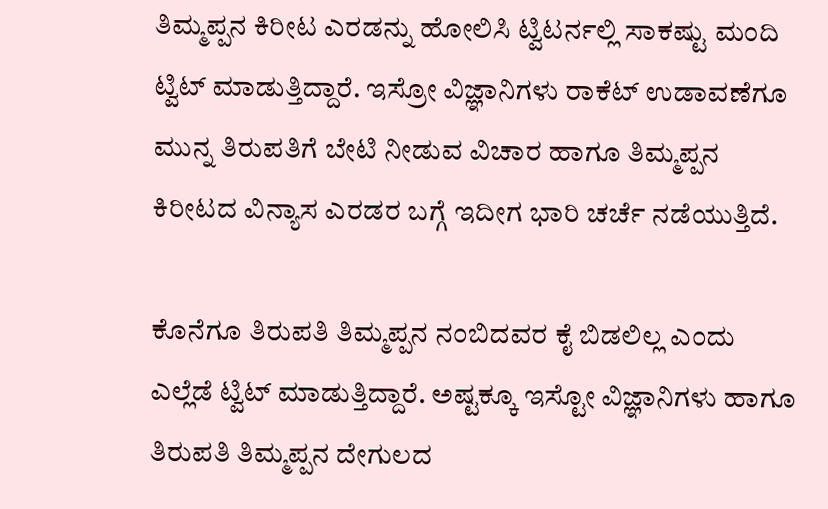ತಿಮ್ಮಪ್ಪನ ಕಿರೀಟ ಎರಡನ್ನು ಹೋಲಿಸಿ ಟ್ವಿಟರ್ನಲ್ಲಿ ಸಾಕಷ್ಟು ಮಂದಿ ಟ್ವಿಟ್ ಮಾಡುತ್ತಿದ್ದಾರೆ. ಇಸ್ರೋ ವಿಜ್ಞಾನಿಗಳು ರಾಕೆಟ್ ಉಡಾವಣೆಗೂ ಮುನ್ನ ತಿರುಪತಿಗೆ ಬೇಟಿ ನೀಡುವ ವಿಚಾರ ಹಾಗೂ ತಿಮ್ಮಪ್ಪನ ಕಿರೀಟದ ವಿನ್ಯಾಸ ಎರಡರ ಬಗ್ಗೆ ಇದೀಗ ಭಾರಿ ಚರ್ಚೆ ನಡೆಯುತ್ತಿದೆ.

ಕೊನೆಗೂ ತಿರುಪತಿ ತಿಮ್ಮಪ್ಪನ ನಂಬಿದವರ ಕೈ ಬಿಡಲಿಲ್ಲ ಎಂದು ಎಲ್ಲೆಡೆ ಟ್ವಿಟ್ ಮಾಡುತ್ತಿದ್ದಾರೆ. ಅಷ್ಟಕ್ಕೂ ಇಸ್ಟೋ ವಿಜ್ಞಾನಿಗಳು ಹಾಗೂ ತಿರುಪತಿ ತಿಮ್ಮಪ್ಪನ ದೇಗುಲದ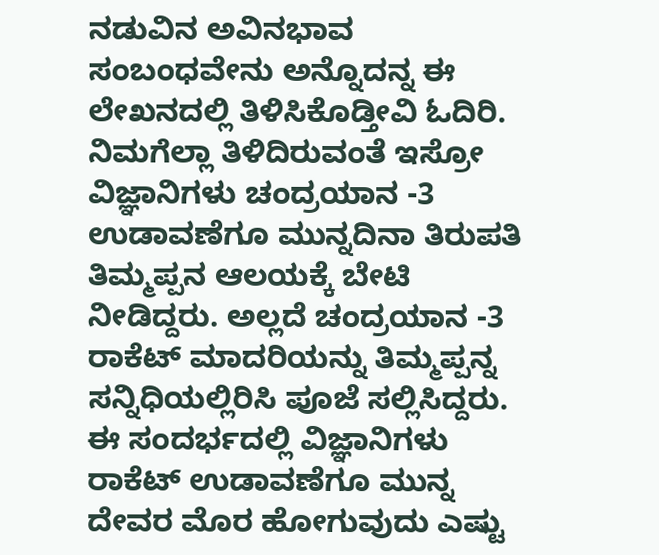ನಡುವಿನ ಅವಿನಭಾವ ಸಂಬಂಧವೇನು ಅನ್ನೊದನ್ನ ಈ ಲೇಖನದಲ್ಲಿ ತಿಳಿಸಿಕೊಡ್ತೀವಿ ಓದಿರಿ.
ನಿಮಗೆಲ್ಲಾ ತಿಳಿದಿರುವಂತೆ ಇಸ್ರೋ ವಿಜ್ಞಾನಿಗಳು ಚಂದ್ರಯಾನ -3 ಉಡಾವಣೆಗೂ ಮುನ್ನದಿನಾ ತಿರುಪತಿ ತಿಮ್ಮಪ್ಪನ ಆಲಯಕ್ಕೆ ಬೇಟಿ ನೀಡಿದ್ದರು. ಅಲ್ಲದೆ ಚಂದ್ರಯಾನ -3 ರಾಕೆಟ್ ಮಾದರಿಯನ್ನು ತಿಮ್ಮಪ್ಪನ್ನ ಸನ್ನಿಧಿಯಲ್ಲಿರಿಸಿ ಪೂಜೆ ಸಲ್ಲಿಸಿದ್ದರು. ಈ ಸಂದರ್ಭದಲ್ಲಿ ವಿಜ್ಞಾನಿಗಳು ರಾಕೆಟ್ ಉಡಾವಣೆಗೂ ಮುನ್ನ ದೇವರ ಮೊರ ಹೋಗುವುದು ಎಷ್ಟು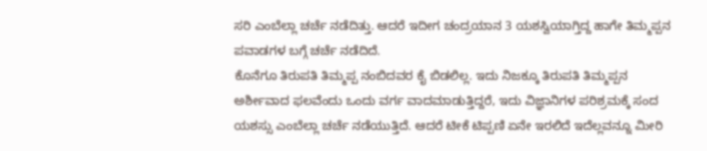ಸರಿ ಎಂಬೆಲ್ಲಾ ಚರ್ಚೆ ನಡೆದಿತ್ತು. ಆದರೆ ಇದೀಗ ಚಂದ್ರಯಾನ 3 ಯಶಸ್ವಿಯಾಗ್ತಿದ್ದ ಹಾಗೇ ತಿಮ್ಮಪ್ಪನ ಪವಾಡಗಳ ಬಗ್ಗೆ ಚರ್ಚೆ ನಡೆದಿದೆ.
ಕೊನೆಗೂ ತಿರುಪತಿ ತಿಮ್ಮಪ್ಪ ನಂಬಿದವರ ಕೈ ಬಿಡಲಿಲ್ಲ. ಇದು ನಿಜಕ್ಕೂ ತಿರುಪತಿ ತಿಮ್ಮಪ್ಪನ ಅರ್ಶೀವಾದ ಫಲವೆಂದು ಒಂದು ವರ್ಗ ವಾದಮಾಡುತ್ತಿದ್ದರೆ, ಇದು ವಿಜ್ಞಾನಿಗಳ ಪರಿಶ್ರಮಕ್ಕೆ ಸಂದ ಯಶಸ್ಸು ಎಂಬೆಲ್ಲಾ ಚರ್ಚೆ ನಡೆಯುತ್ತಿದೆ. ಆದರೆ ಟೀಕೆ ಟಿಪ್ಪಣಿ ಏನೇ ಇರಲಿದೆ ಇದೆಲ್ಲವನ್ನೂ ಮೀರಿ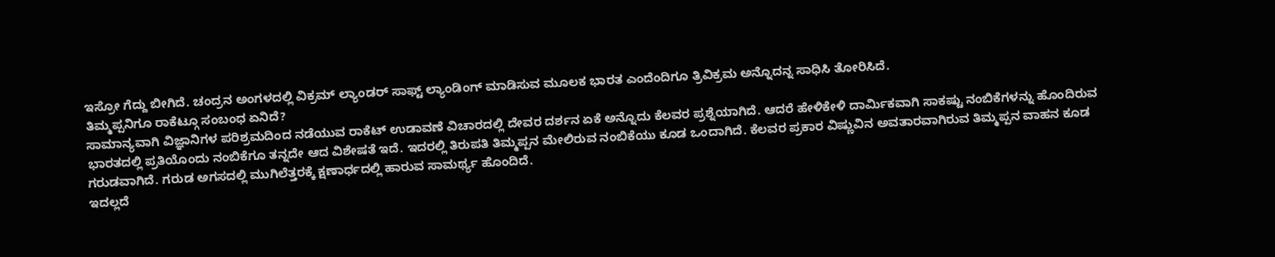ಇಸ್ರೋ ಗೆದ್ದು ಬೀಗಿದೆ. ಚಂದ್ರನ ಅಂಗಳದಲ್ಲಿ ವಿಕ್ರಮ್ ಲ್ಯಾಂಡರ್ ಸಾಫ್ಟ್ ಲ್ಯಾಂಡಿಂಗ್ ಮಾಡಿಸುವ ಮೂಲಕ ಭಾರತ ಎಂದೆಂದಿಗೂ ತ್ರಿವಿಕ್ರಮ ಅನ್ನೊದನ್ನ ಸಾಧಿಸಿ ತೋರಿಸಿದೆ.
ತಿಮ್ಮಪ್ಪನಿಗೂ ರಾಕೆಟ್ಗೂ ಸಂಬಂಧ ಏನಿದೆ?
ಸಾಮಾನ್ಯವಾಗಿ ವಿಜ್ಞಾನಿಗಳ ಪರಿಶ್ರಮದಿಂದ ನಡೆಯುವ ರಾಕೆಟ್ ಉಡಾವಣೆ ವಿಚಾರದಲ್ಲಿ ದೇವರ ದರ್ಶನ ಏಕೆ ಅನ್ನೊದು ಕೆಲವರ ಪ್ರಶ್ನೆಯಾಗಿದೆ. ಆದರೆ ಹೇಳಿಕೇಳಿ ದಾರ್ಮಿಕವಾಗಿ ಸಾಕಷ್ಟು ನಂಬಿಕೆಗಳನ್ನು ಹೊಂದಿರುವ ಭಾರತದಲ್ಲಿ ಪ್ರತಿಯೊಂದು ನಂಬಿಕೆಗೂ ತನ್ನದೇ ಆದ ವಿಶೇಷತೆ ಇದೆ. ಇದರಲ್ಲಿ ತಿರುಪತಿ ತಿಮ್ಮಪ್ಪನ ಮೇಲಿರುವ ನಂಬಿಕೆಯು ಕೂಡ ಒಂದಾಗಿದೆ. ಕೆಲವರ ಪ್ರಕಾರ ವಿಷ್ಣುವಿನ ಅವತಾರವಾಗಿರುವ ತಿಮ್ಮಪ್ಪನ ವಾಹನ ಕೂಡ ಗರುಡವಾಗಿದೆ. ಗರುಡ ಅಗಸದಲ್ಲಿ ಮುಗಿಲೆತ್ತರಕ್ಕೆ ಕ್ಷಣಾರ್ಧದಲ್ಲಿ ಹಾರುವ ಸಾಮರ್ಥ್ಯ ಹೊಂದಿದೆ.
ಇದಲ್ಲದೆ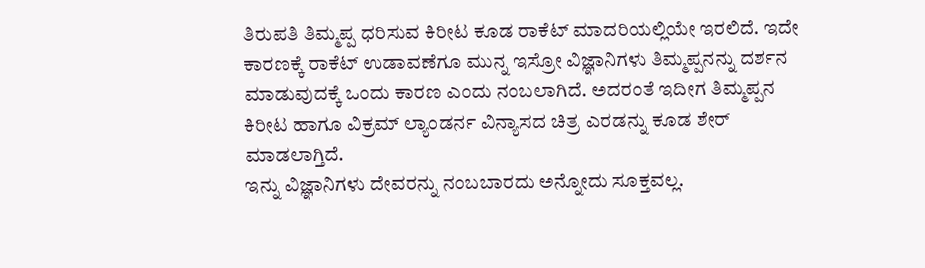ತಿರುಪತಿ ತಿಮ್ಮಪ್ಪ ಧರಿಸುವ ಕಿರೀಟ ಕೂಡ ರಾಕೆಟ್ ಮಾದರಿಯಲ್ಲಿಯೇ ಇರಲಿದೆ. ಇದೇ ಕಾರಣಕ್ಕೆ ರಾಕೆಟ್ ಉಡಾವಣೆಗೂ ಮುನ್ನ ಇಸ್ರೋ ವಿಜ್ಞಾನಿಗಳು ತಿಮ್ಮಪ್ಪನನ್ನು ದರ್ಶನ ಮಾಡುವುದಕ್ಕೆ ಒಂದು ಕಾರಣ ಎಂದು ನಂಬಲಾಗಿದೆ. ಅದರಂತೆ ಇದೀಗ ತಿಮ್ಮಪ್ಪನ ಕಿರೀಟ ಹಾಗೂ ವಿಕ್ರಮ್ ಲ್ಯಾಂಡರ್ನ ವಿನ್ಯಾಸದ ಚಿತ್ರ ಎರಡನ್ನು ಕೂಡ ಶೇರ್ ಮಾಡಲಾಗ್ತಿದೆ.
ಇನ್ನು ವಿಜ್ಞಾನಿಗಳು ದೇವರನ್ನು ನಂಬಬಾರದು ಅನ್ನೋದು ಸೂಕ್ತವಲ್ಲ.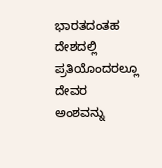ಭಾರತದಂತಹ ದೇಶದಲ್ಲಿ ಪ್ರತಿಯೊಂದರಲ್ಲೂ ದೇವರ ಅಂಶವನ್ನು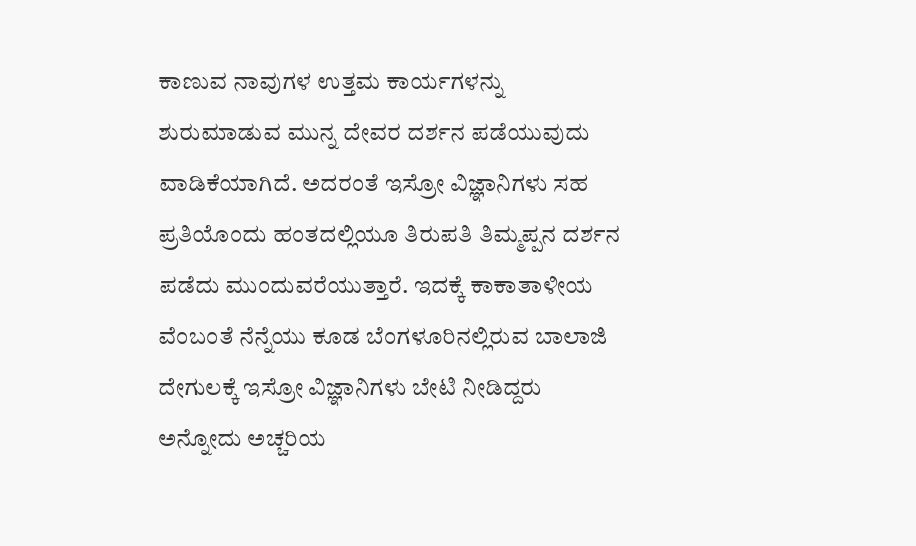ಕಾಣುವ ನಾವುಗಳ ಉತ್ತಮ ಕಾರ್ಯಗಳನ್ನು ಶುರುಮಾಡುವ ಮುನ್ನ ದೇವರ ದರ್ಶನ ಪಡೆಯುವುದು ವಾಡಿಕೆಯಾಗಿದೆ. ಅದರಂತೆ ಇಸ್ರೋ ವಿಜ್ಞಾನಿಗಳು ಸಹ ಪ್ರತಿಯೊಂದು ಹಂತದಲ್ಲಿಯೂ ತಿರುಪತಿ ತಿಮ್ಮಪ್ಪನ ದರ್ಶನ ಪಡೆದು ಮುಂದುವರೆಯುತ್ತಾರೆ. ಇದಕ್ಕೆ ಕಾಕಾತಾಳೀಯ ವೆಂಬಂತೆ ನೆನ್ನೆಯು ಕೂಡ ಬೆಂಗಳೂರಿನಲ್ಲಿರುವ ಬಾಲಾಜಿ ದೇಗುಲಕ್ಕೆ ಇಸ್ರೋ ವಿಜ್ಞಾನಿಗಳು ಬೇಟಿ ನೀಡಿದ್ದರು ಅನ್ನೋದು ಅಚ್ಚರಿಯ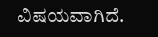ವಿಷಯವಾಗಿದೆ.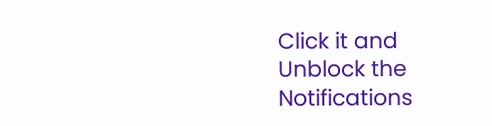Click it and Unblock the Notifications